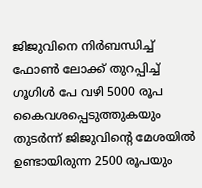ജിജുവിനെ നിർബന്ധിച്ച് ഫോണ്‍ ലോക്ക് തുറപ്പിച്ച് ഗൂഗിള്‍ പേ വഴി 5000 രൂപ കൈവശപ്പെടുത്തുകയും തുടര്‍ന്ന് ജിജുവിന്റെ മേശയില്‍ ഉണ്ടായിരുന്ന 2500 രൂപയും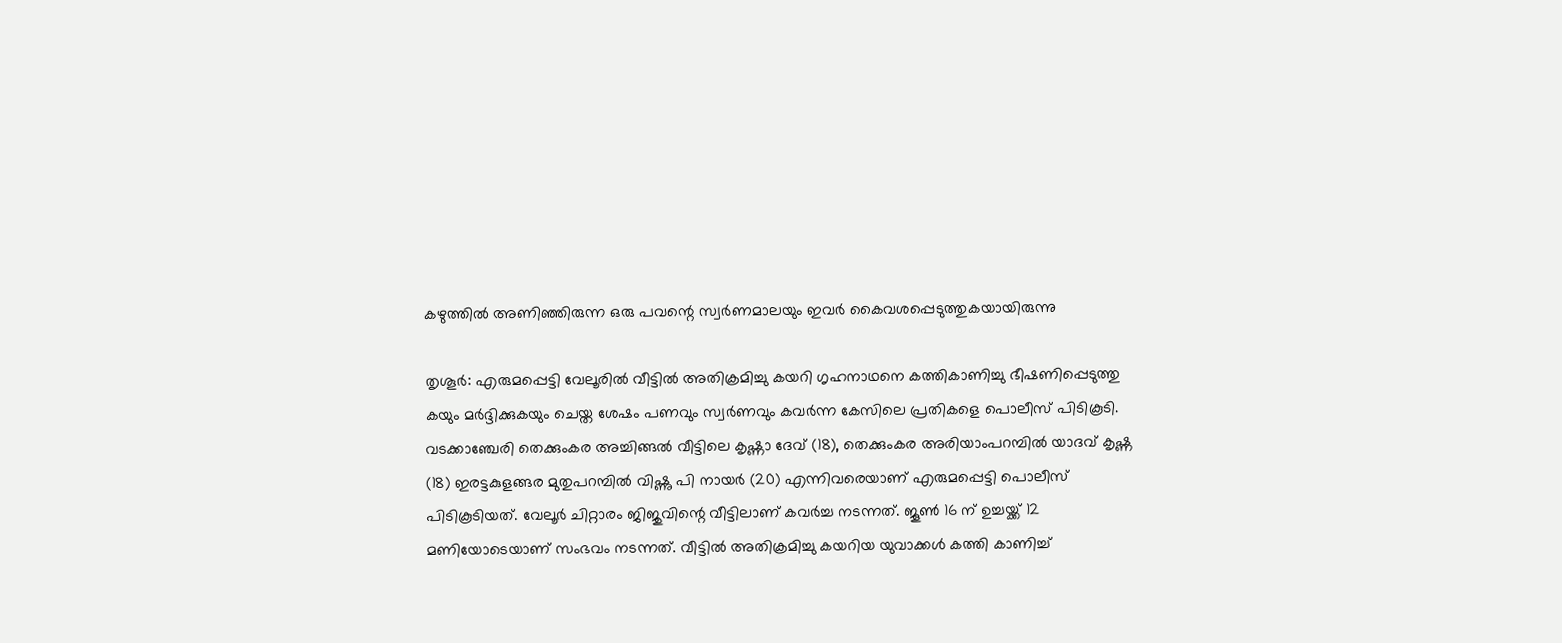കഴുത്തില്‍ അണിഞ്ഞിരുന്ന ഒരു പവന്റെ സ്വര്‍ണമാലയും ഇവര്‍ കൈവശപ്പെടുത്തുകയായിരുന്നു

തൃശൂര്‍: എരുമപ്പെട്ടി വേലൂരില്‍ വീട്ടില്‍ അതിക്രമിച്ചു കയറി ഗൃഹനാഥനെ കത്തികാണിച്ചു ഭീഷണിപ്പെടുത്തു കയും മര്‍ദ്ദിക്കുകയും ചെയ്ത ശേഷം പണവും സ്വര്‍ണവും കവര്‍ന്ന കേസിലെ പ്രതികളെ പൊലീസ് പിടികൂടി. വടക്കാഞ്ചേരി തെക്കുംകര അച്ചിങ്ങല്‍ വീട്ടിലെ കൃഷ്ണാ ദേവ് (18), തെക്കുംകര അരിയാംപറമ്പില്‍ യാദവ് കൃഷ്ണ (18) ഇരട്ടകുളങ്ങര മുതുപറമ്പില്‍ വിഷ്ണു പി നായര്‍ (20) എന്നിവരെയാണ് എരുമപ്പെട്ടി പൊലീസ് പിടികൂടിയത്. വേലൂര്‍ ചിറ്റാരം ജിജുവിന്റെ വീട്ടിലാണ് കവര്‍ച്ച നടന്നത്. ജൂണ്‍ 16 ന് ഉച്ചയ്ക്ക് 12 മണിയോടെയാണ് സംഭവം നടന്നത്. വീട്ടില്‍ അതിക്രമിച്ചു കയറിയ യുവാക്കള്‍ കത്തി കാണിച്ച്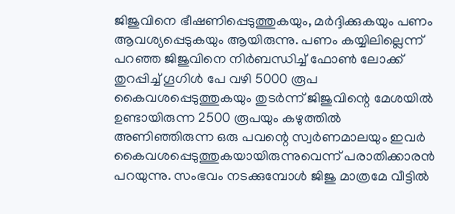ജിജുവിനെ ഭീഷണിപ്പെടുത്തുകയും, മര്‍ദ്ദിക്കുകയും പണം ആവശ്യപ്പെടുകയും ആയിരുന്നു. പണം കയ്യിലില്ലെന്ന് പറഞ്ഞ ജിജുവിനെ നിർബന്ധിച്ച് ഫോണ്‍ ലോക്ക് തുറപ്പിച്ച് ഗൂഗിള്‍ പേ വഴി 5000 രൂപ കൈവശപ്പെടുത്തുകയും തുടര്‍ന്ന് ജിജുവിന്റെ മേശയില്‍ ഉണ്ടായിരുന്ന 2500 രൂപയും കഴുത്തില്‍ അണിഞ്ഞിരുന്ന ഒരു പവന്റെ സ്വര്‍ണമാലയും ഇവര്‍ കൈവശപ്പെടുത്തുകയായിരുന്നുവെന്ന് പരാതിക്കാരന്‍ പറയുന്നു. സംഭവം നടക്കുമ്പോള്‍ ജിജു മാത്രമേ വീട്ടില്‍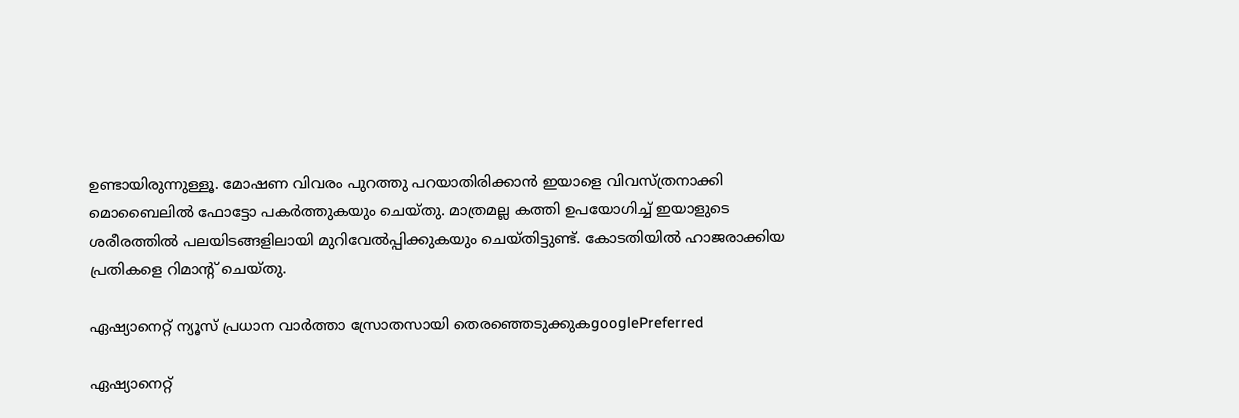ഉണ്ടായിരുന്നുള്ളൂ. മോഷണ വിവരം പുറത്തു പറയാതിരിക്കാന്‍ ഇയാളെ വിവസ്ത്രനാക്കി മൊബൈലില്‍ ഫോട്ടോ പകര്‍ത്തുകയും ചെയ്തു. മാത്രമല്ല കത്തി ഉപയോഗിച്ച് ഇയാളുടെ ശരീരത്തില്‍ പലയിടങ്ങളിലായി മുറിവേല്‍പ്പിക്കുകയും ചെയ്തിട്ടുണ്ട്. കോടതിയില്‍ ഹാജരാക്കിയ പ്രതികളെ റിമാന്റ് ചെയ്തു.

ഏഷ്യാനെറ്റ് ന്യൂസ് പ്രധാന വാർത്താ സ്രോതസായി തെരഞ്ഞെടുക്കുകgooglePreferred

ഏഷ്യാനെറ്റ്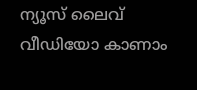ന്യൂസ് ലൈവ് വീഡിയോ കാണാം